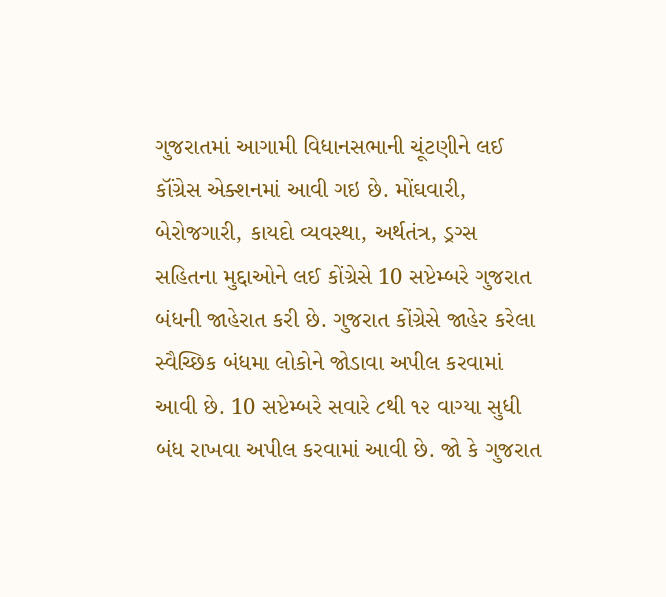ગુજરાતમાં આગામી વિધાનસભાની ચૂંટણીને લઈ કૉંગ્રેસ એક્શનમાં આવી ગઇ છે. મોંઘવારી, બેરોજગારી, કાયદો વ્યવસ્થા, અર્થતંત્ર, ડ્રગ્સ સહિતના મુદ્દાઓને લઈ કોંગ્રેસે 10 સપ્ટેમ્બરે ગુજરાત બંધની જાહેરાત કરી છે. ગુજરાત કોંગ્રેસે જાહેર કરેલા સ્વૈચ્છિક બંધમા લોકોને જોડાવા અપીલ કરવામાં આવી છે. 10 સપ્ટેમ્બરે સવારે ૮થી ૧૨ વાગ્યા સુધી બંધ રાખવા અપીલ કરવામાં આવી છે. જો કે ગુજરાત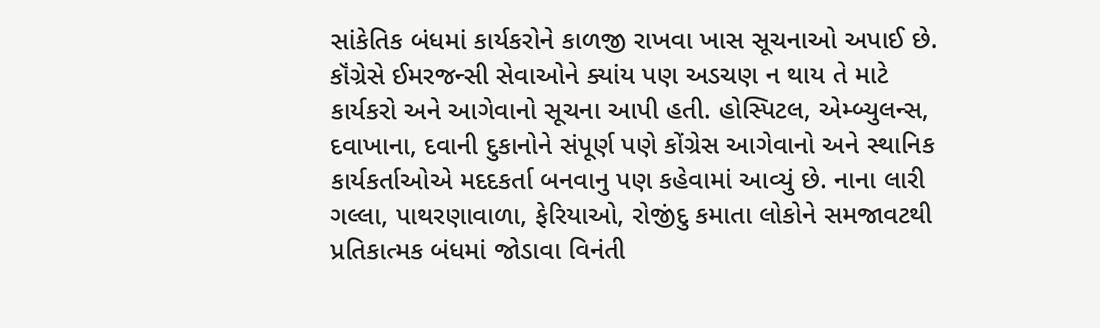સાંકેતિક બંધમાં કાર્યકરોને કાળજી રાખવા ખાસ સૂચનાઓ અપાઈ છે.
કૉંગ્રેસે ઈમરજન્સી સેવાઓને ક્યાંય પણ અડચણ ન થાય તે માટે કાર્યકરો અને આગેવાનો સૂચના આપી હતી. હોસ્પિટલ, એમ્બ્યુલન્સ, દવાખાના, દવાની દુકાનોને સંપૂર્ણ પણે કોંગ્રેસ આગેવાનો અને સ્થાનિક કાર્યકર્તાઓએ મદદકર્તા બનવાનુ પણ કહેવામાં આવ્યું છે. નાના લારી ગલ્લા, પાથરણાવાળા, ફેરિયાઓ, રોજીંદુ કમાતા લોકોને સમજાવટથી પ્રતિકાત્મક બંધમાં જોડાવા વિનંતી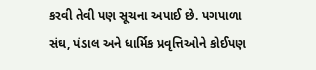કરવી તેવી પણ સૂચના અપાઈ છે. પગપાળા સંઘ, પંડાલ અને ધાર્મિક પ્રવૃત્તિઓને કોઈપણ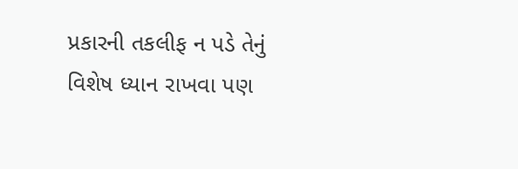પ્રકારની તકલીફ ન પડે તેનું વિશેષ ધ્યાન રાખવા પણ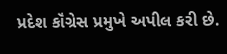પ્રદેશ કૉંગ્રેસ પ્રમુખે અપીલ કરી છે.